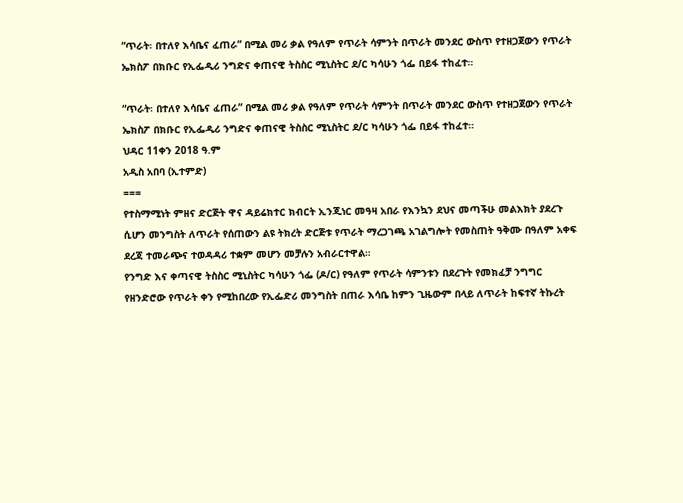“ጥራት፡ በተለየ እሳቤና ፈጠራ” በሚል መሪ ቃል የዓለም የጥራት ሳምንት በጥራት መንደር ውስጥ የተዘጋጀውን የጥራት ኤክስፖ በክቡር የኢፌዲሪ ንግድና ቀጠናዊ ትስስር ሚኒስትር ደ/ር ካሳሁን ጎፌ በይፋ ተከፈተ።

“ጥራት፡ በተለየ እሳቤና ፈጠራ” በሚል መሪ ቃል የዓለም የጥራት ሳምንት በጥራት መንደር ውስጥ የተዘጋጀውን የጥራት ኤክስፖ በክቡር የኢፌዲሪ ንግድና ቀጠናዊ ትስስር ሚኒስትር ደ/ር ካሳሁን ጎፌ በይፋ ተከፈተ።
ህዳር 11ቀን 2018 ዓ.ም
አዲስ አበባ (ኢተምድ)
===
የተስማሚነት ምዘና ድርጅት ዋና ዳይሬክተር ክብርት ኢንጂነር መዓዛ አበራ የእንኳን ደህና መጣችሁ መልእክት ያደረጉ ሲሆን መንግስት ለጥራት የሰጠውን ልዩ ትክረት ድርጅቱ የጥራት ማረጋገጫ አገልግሎት የመስጠት ዓቅሙ በዓለም አቀፍ ደረጃ ተመራጭና ተወዳዳሪ ተቋም መሆን መቻሉን አብራርተዋል።
የንግድ እና ቀጣናዊ ትስስር ሚኒስትር ካሳሁን ጎፌ (ዶ/ር) የዓለም የጥራት ሳምንቱን በደረጉት የመክፈቻ ንግግር የዘንድሮው የጥራት ቀን የሚከበረው የኢፌድሪ መንግስት በጠራ እሳቤ ከምን ጊዜውም በላይ ለጥራት ከፍተኛ ትኩረት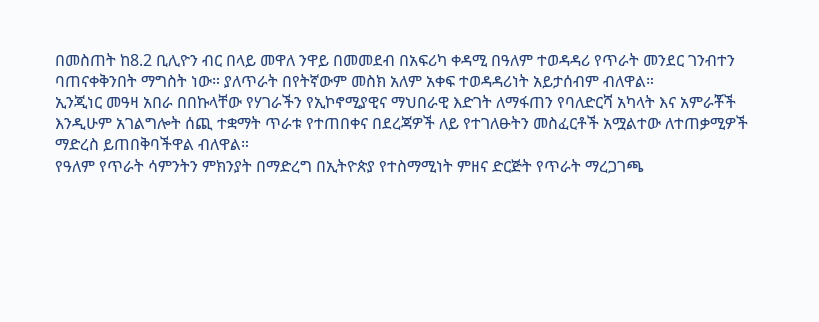በመስጠት ከ8.2 ቢሊዮን ብር በላይ መዋለ ንዋይ በመመደብ በአፍሪካ ቀዳሚ በዓለም ተወዳዳሪ የጥራት መንደር ገንብተን ባጠናቀቅንበት ማግስት ነው። ያለጥራት በየትኛውም መስክ አለም አቀፍ ተወዳዳሪነት አይታሰብም ብለዋል።
ኢንጂነር መዓዛ አበራ በበኩላቸው የሃገራችን የኢኮኖሚያዊና ማህበራዊ እድገት ለማፋጠን የባለድርሻ አካላት እና አምራቾች እንዲሁም አገልግሎት ሰጪ ተቋማት ጥራቱ የተጠበቀና በደረጃዎች ለይ የተገለፁትን መስፈርቶች አሟልተው ለተጠቃሚዎች ማድረስ ይጠበቅባችዋል ብለዋል።
የዓለም የጥራት ሳምንትን ምክንያት በማድረግ በኢትዮጵያ የተስማሚነት ምዘና ድርጅት የጥራት ማረጋገጫ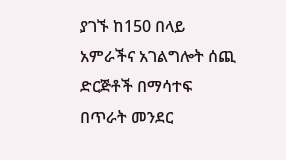ያገኙ ከ150 በላይ አምራችና አገልግሎት ሰጪ ድርጅቶች በማሳተፍ በጥራት መንደር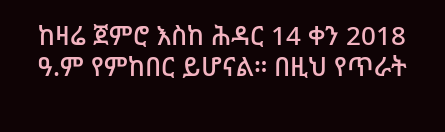ከዛሬ ጀምሮ እስከ ሕዳር 14 ቀን 2018 ዓ.ም የምከበር ይሆናል። በዚህ የጥራት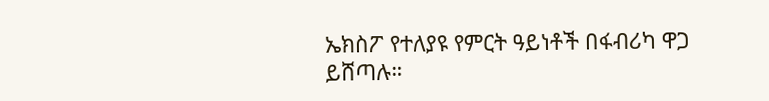ኤክስፖ የተለያዩ የምርት ዓይነቶች በፋብሪካ ዋጋ ይሸጣሉ።